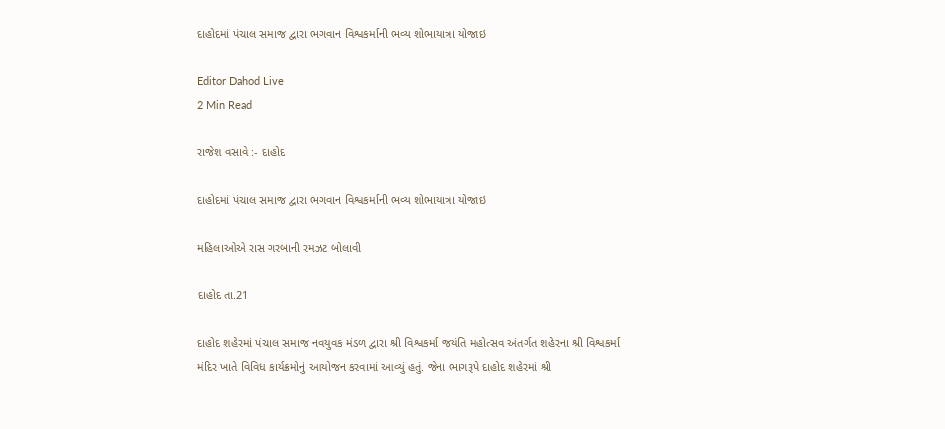દાહોદમાં પંચાલ સમાજ દ્વારા ભગવાન વિશ્વકર્માની ભવ્ય શોભાયાત્રા યોજાઇ

Editor Dahod Live
2 Min Read

રાજેશ વસાવે :- દાહોદ

દાહોદમાં પંચાલ સમાજ દ્વારા ભગવાન વિશ્વકર્માની ભવ્ય શોભાયાત્રા યોજાઇ

મહિલાઓએ રાસ ગરબાની રમઝટ બોલાવી

દાહોદ તા.21

દાહોદ શહેરમાં પંચાલ સમાજ નવયુવક મંડળ દ્વારા શ્રી વિશ્વકર્મા જયંતિ મહોત્સવ અંતર્ગત શહેરના શ્રી વિશ્વકર્મા મંદિર ખાતે વિવિધ કાર્યક્રમોનું આયોજન કરવામાં આવ્યું હતું. જેના ભાગરૂપે દાહોદ શહેરમાં શ્રી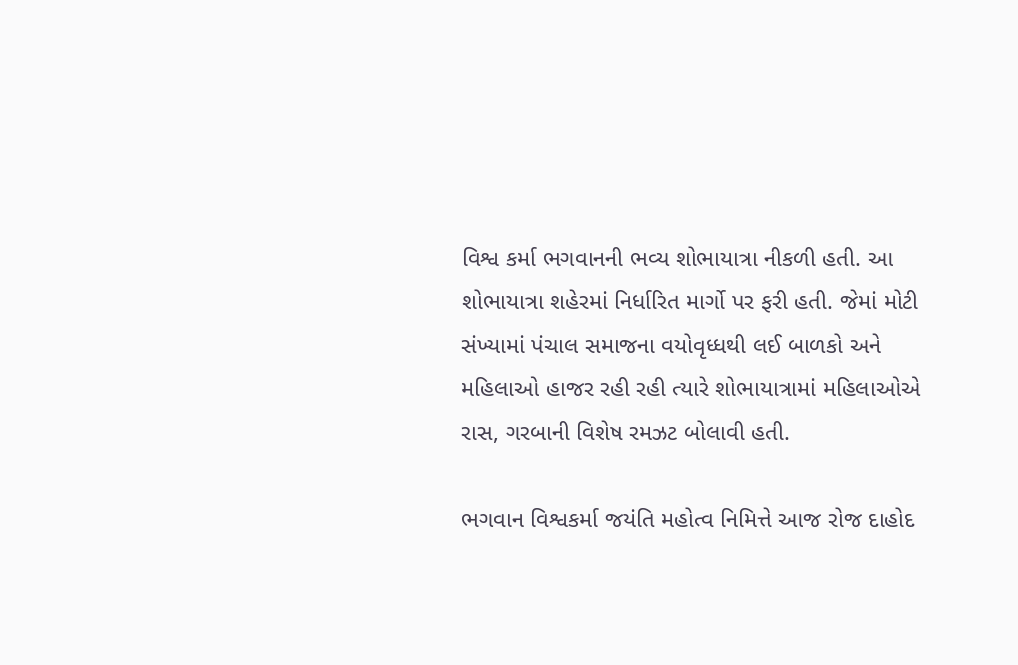વિશ્વ કર્મા ભગવાનની ભવ્ય શોભાયાત્રા નીકળી હતી. આ શોભાયાત્રા શહેરમાં નિર્ધારિત માર્ગો પર ફરી હતી. જેમાં મોટી સંખ્યામાં પંચાલ સમાજના વયોવૃધ્ધથી લઈ બાળકો અને મહિલાઓ હાજર રહી રહી ત્યારે શોભાયાત્રામાં મહિલાઓએ રાસ, ગરબાની વિશેષ રમઝટ બોલાવી હતી.

ભગવાન વિશ્વકર્મા જયંતિ મહોત્વ નિમિત્તે આજ રોજ દાહોદ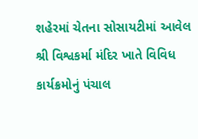શહેરમાં ચેતના સોસાયટીમાં આવેલ શ્રી વિશ્વકર્મા મંદિર ખાતે વિવિધ કાર્યક્રમોનું પંચાલ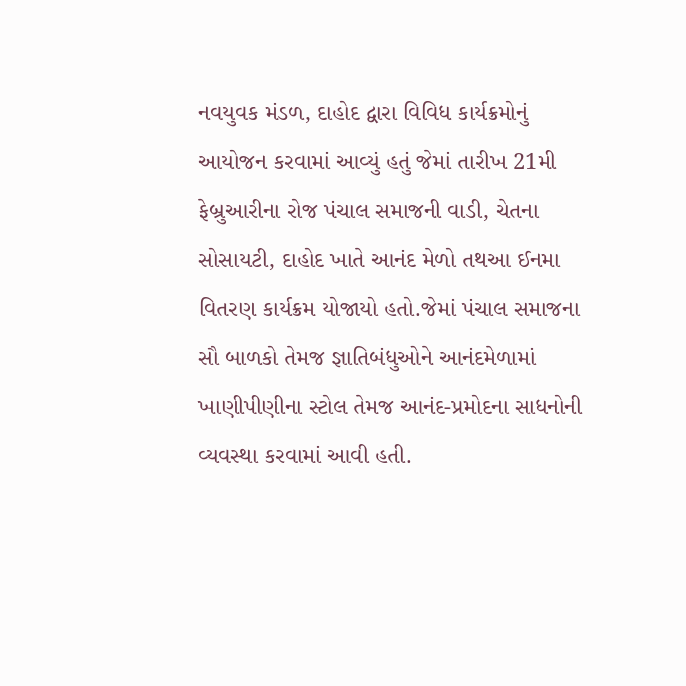નવયુવક મંડળ, દાહોદ દ્વારા વિવિધ કાર્યક્રમોનું આયોજન કરવામાં આવ્યું હતું જેમાં તારીખ 21મી ફેબ્રુઆરીના રોજ પંચાલ સમાજની વાડી, ચેતના સોસાયટી, દાહોદ ખાતે આનંદ મેળો તથઆ ઈનમા વિતરણ કાર્યક્રમ યોજાયો હતો.જેમાં પંચાલ સમાજના સૌ બાળકો તેમજ જ્ઞાતિબંધુઓને આનંદમેળામાં ખાણીપીણીના સ્ટોલ તેમજ આનંદ-પ્રમોદના સાધનોની વ્યવસ્થા કરવામાં આવી હતી.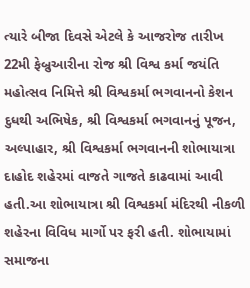ત્યારે બીજા દિવસે એટલે કે આજરોજ તારીખ 22મી ફેબ્રુઆરીના રોજ શ્રી વિશ્વ કર્મા જયંતિ મહોત્સવ નિમિત્તે શ્રી વિશ્વકર્મા ભગવાનનો કેશન દુધથી અભિષેક, શ્રી વિશ્વકર્મા ભગવાનનું પૂજન, અલ્પાહાર, શ્રી વિશ્વકર્મા ભગવાનની શોભાયાત્રા દાહોદ શહેરમાં વાજતે ગાજતે કાઢવામાં આવી હતી.આ શોભાયાત્રા શ્રી વિશ્વકર્મા મંદિરથી નીકળી શહેરના વિવિધ માર્ગો પર ફરી હતી. શોભાયામાં સમાજના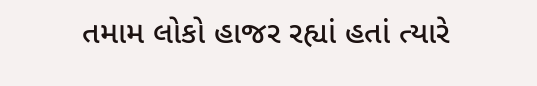તમામ લોકો હાજર રહ્યાં હતાં ત્યારે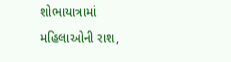શોભાયાત્રામાં મહિલાઓની રાશ,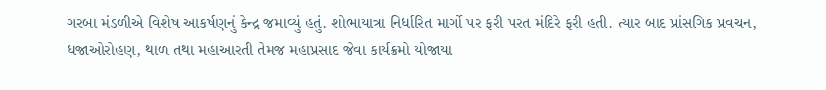ગરબા મંડળીએ વિશેષ આકર્ષણનું કેન્દ્ર જમાવ્યું હતું. શોભાયાત્રા નિર્ધારિત માર્ગો પર ફરી પરત મંદિરે ફરી હતી. ત્યાર બાદ પ્રાંસગિક પ્રવચન, ધજાઓરોહણ, થાળ તથા મહાઆરતી તેમજ મહાપ્રસાદ જેવા કાર્યક્રમો યોજાયા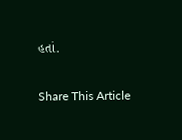હતાં.

Share This Article